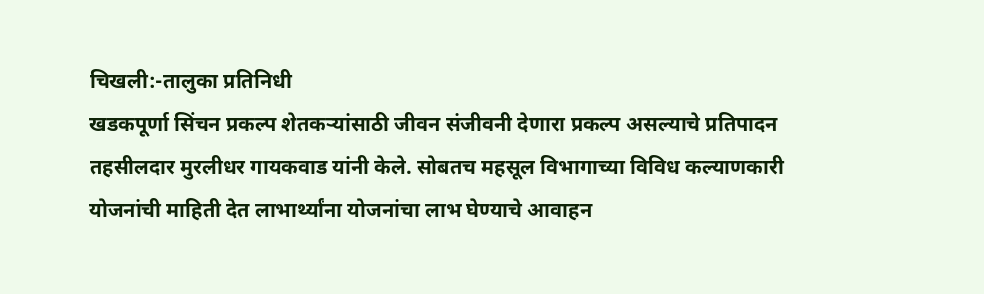चिखली:-तालुका प्रतिनिधी
खडकपूर्णा सिंचन प्रकल्प शेतकऱ्यांसाठी जीवन संजीवनी देणारा प्रकल्प असल्याचे प्रतिपादन तहसीलदार मुरलीधर गायकवाड यांनी केले. सोबतच महसूल विभागाच्या विविध कल्याणकारी योजनांची माहिती देत लाभार्थ्यांना योजनांचा लाभ घेण्याचे आवाहन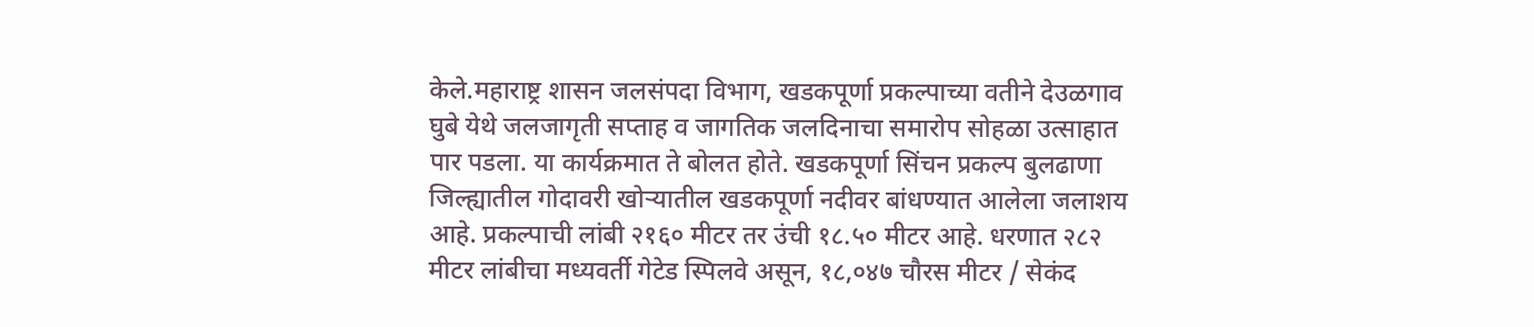केले.महाराष्ट्र शासन जलसंपदा विभाग, खडकपूर्णा प्रकल्पाच्या वतीने देउळगाव घुबे येथे जलजागृती सप्ताह व जागतिक जलदिनाचा समारोप सोहळा उत्साहात पार पडला. या कार्यक्रमात ते बोलत होते. खडकपूर्णा सिंचन प्रकल्प बुलढाणा जिल्ह्यातील गोदावरी खोऱ्यातील खडकपूर्णा नदीवर बांधण्यात आलेला जलाशय आहे. प्रकल्पाची लांबी २१६० मीटर तर उंची १८.५० मीटर आहे. धरणात २८२ मीटर लांबीचा मध्यवर्ती गेटेड स्पिलवे असून, १८,०४७ चौरस मीटर / सेकंद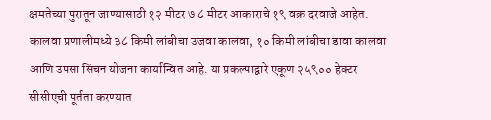क्षमतेच्या पुरातून जाण्यासाठी १२ मीटर ७ ८ मीटर आकाराचे १९ वक्र दरवाजे आहेत. कालवा प्रणालीमध्ये ३८ किमी लांबीचा उजवा कालवा, १० किमी लांबीचा डावा कालवा आणि उपसा सिंचन योजना कार्यान्वित आहे. या प्रकल्पाद्वारे एकूण २५९०० हेक्टर सीसीएची पूर्तता करण्यात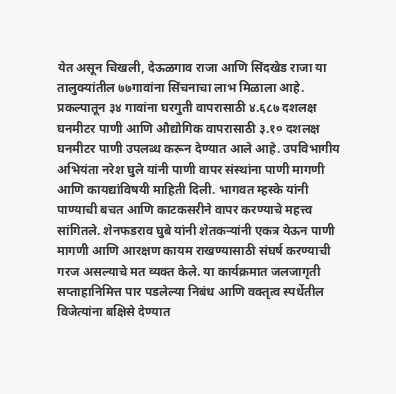येत असून चिखली, देऊळगाव राजा आणि सिंदखेड राजा या तालुक्यांतील ७७गावांना सिंचनाचा लाभ मिळाला आहे. प्रकल्पातून ३४ गावांना घरगुती वापरासाठी ४.६८७ दशलक्ष घनमीटर पाणी आणि औद्योगिक वापरासाठी ३.१० दशलक्ष घनमीटर पाणी उपलब्ध करून देण्यात आले आहे. उपविभागीय अभियंता नरेश घुले यांनी पाणी वापर संस्थांना पाणी मागणी आणि कायद्यांविषयी माहिती दिली. भागवत म्हस्के यांनी पाण्याची बचत आणि काटकसरीने वापर करण्याचे महत्त्व सांगितले. शेनफडराव घुबे यांनी शेतकऱ्यांनी एकत्र येऊन पाणी मागणी आणि आरक्षण कायम राखण्यासाठी संघर्ष करण्याची गरज असल्याचे मत व्यक्त केले. या कार्यक्रमात जलजागृती सप्ताहानिमित्त पार पडलेल्या निबंध आणि वक्तृत्व स्पर्धेतील विजेत्यांना बक्षिसे देण्यात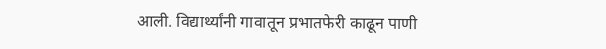आली. विद्यार्थ्यांनी गावातून प्रभातफेरी काढून पाणी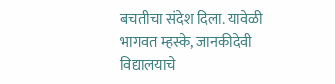बचतीचा संदेश दिला. यावेळी भागवत म्हस्के, जानकीदेवी विद्यालयाचे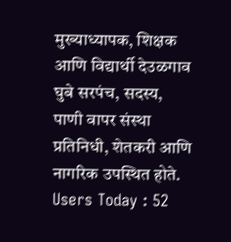मुख्याध्यापक, शिक्षक आणि विद्यार्थी देउळगाव घुबे सरपंच, सदस्य, पाणी वापर संस्था प्रतिनिधी, शेतकरी आणि नागरिक उपस्थित होते.
Users Today : 52